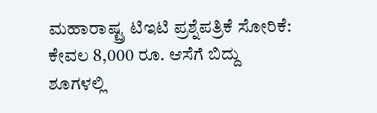ಮಹಾರಾಷ್ಟ್ರ ಟಿಇಟಿ ಪ್ರಶ್ನೆಪತ್ರಿಕೆ ಸೋರಿಕೆ: ಕೇವಲ 8,000 ರೂ. ಆಸೆಗೆ ಬಿದ್ದು ಶೂಗಳಲ್ಲಿ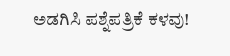ಅಡಗಿಸಿ ಪಶ್ನೆಪತ್ರಿಕೆ ಕಳವು!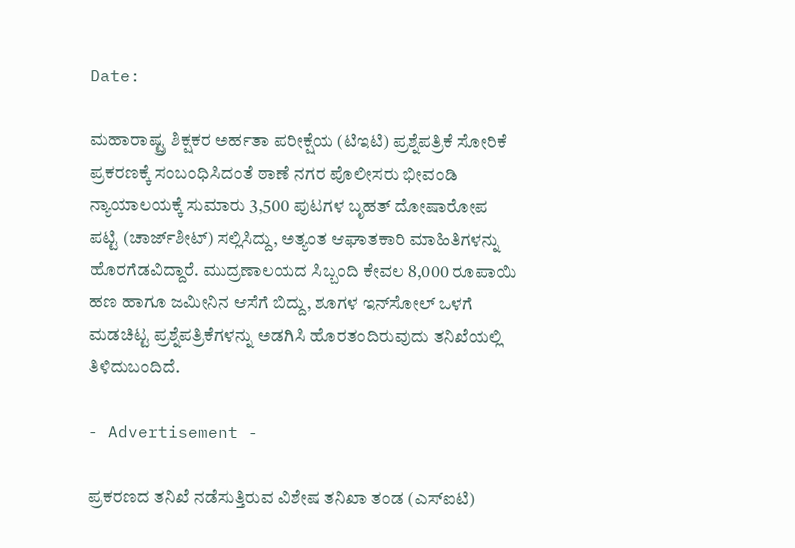Date:

ಮಹಾರಾಷ್ಟ್ರ ಶಿಕ್ಷಕರ ಅರ್ಹತಾ ಪರೀಕ್ಷೆಯ (ಟಿಇಟಿ) ಪ್ರಶ್ನೆಪತ್ರಿಕೆ ಸೋರಿಕೆ ಪ್ರಕರಣಕ್ಕೆ ಸಂಬಂಧಿಸಿದಂತೆ ಠಾಣೆ ನಗರ ಪೊಲೀಸರು ಭೀವಂಡಿ ನ್ಯಾಯಾಲಯಕ್ಕೆ ಸುಮಾರು 3,500 ಪುಟಗಳ ಬೃಹತ್ ದೋಷಾರೋಪ ಪಟ್ಟಿ (ಚಾರ್ಜ್‌ಶೀಟ್) ಸಲ್ಲಿಸಿದ್ದು, ಅತ್ಯಂತ ಆಘಾತಕಾರಿ ಮಾಹಿತಿಗಳನ್ನು ಹೊರಗೆಡವಿದ್ದಾರೆ. ಮುದ್ರಣಾಲಯದ ಸಿಬ್ಬಂದಿ ಕೇವಲ 8,000 ರೂಪಾಯಿ ಹಣ ಹಾಗೂ ಜಮೀನಿನ ಆಸೆಗೆ ಬಿದ್ದು, ಶೂಗಳ ಇನ್‌ಸೋಲ್ ಒಳಗೆ ಮಡಚಿಟ್ಟ ಪ್ರಶ್ನೆಪತ್ರಿಕೆಗಳನ್ನು ಅಡಗಿಸಿ ಹೊರತಂದಿರುವುದು ತನಿಖೆಯಲ್ಲಿ ತಿಳಿದುಬಂದಿದೆ.

- Advertisement -

ಪ್ರಕರಣದ ತನಿಖೆ ನಡೆಸುತ್ತಿರುವ ವಿಶೇಷ ತನಿಖಾ ತಂಡ (ಎಸ್‌ಐಟಿ)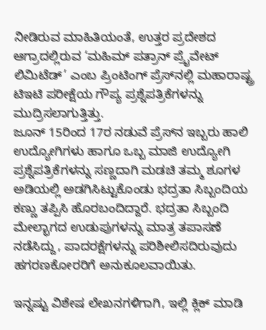ನೀಡಿರುವ ಮಾಹಿತಿಯಂತೆ, ಉತ್ತರ ಪ್ರದೇಶದ ಆಗ್ರಾದಲ್ಲಿರುವ ‘ಮಹಿಮ್ ಪತ್ರಾನ್ ಪ್ರೈವೇಟ್ ಲಿಮಿಟೆಡ್’ ಎಂಬ ಪ್ರಿಂಟಿಂಗ್ ಪ್ರೆಸ್‌ನಲ್ಲಿ ಮಹಾರಾಷ್ಟ್ರ ಟಿಇಟಿ ಪರೀಕ್ಷೆಯ ಗೌಪ್ಯ ಪ್ರಶ್ನೆಪತ್ರಿಕೆಗಳನ್ನು ಮುದ್ರಿಸಲಾಗುತ್ತಿತ್ತು.
ಜೂನ್ 15ರಿಂದ 17ರ ನಡುವೆ ಪ್ರೆಸ್‌ನ ಇಬ್ಬರು ಹಾಲಿ ಉದ್ಯೋಗಿಗಳು ಹಾಗೂ ಒಬ್ಬ ಮಾಜಿ ಉದ್ಯೋಗಿ ಪ್ರಶ್ನೆಪತ್ರಿಕೆಗಳನ್ನು ಸಣ್ಣದಾಗಿ ಮಡಚಿ ತಮ್ಮ ಶೂಗಳ ಅಡಿಯಲ್ಲಿ ಅಡಗಿಸಿಟ್ಟುಕೊಂಡು ಭದ್ರತಾ ಸಿಬ್ಬಂದಿಯ ಕಣ್ಣು ತಪ್ಪಿಸಿ ಹೊರಬಂದಿದ್ದಾರೆ. ಭದ್ರತಾ ಸಿಬ್ಬಂದಿ ಮೇಲ್ಭಾಗದ ಉಡುಪುಗಳನ್ನು ಮಾತ್ರ ತಪಾಸಣೆ ನಡೆಸಿದ್ದು, ಪಾದರಕ್ಷೆಗಳನ್ನು ಪರಿಶೀಲಿಸದಿರುವುದು ಹಗರಣಕೋರರಿಗೆ ಅನುಕೂಲವಾಯಿತು.

ಇನ್ನಷ್ಟು ವಿಶೇಷ ಲೇಖನಗಳಿಗಾಗಿ, ಇಲ್ಲಿ ಕ್ಲಿಕ್ ಮಾಡಿ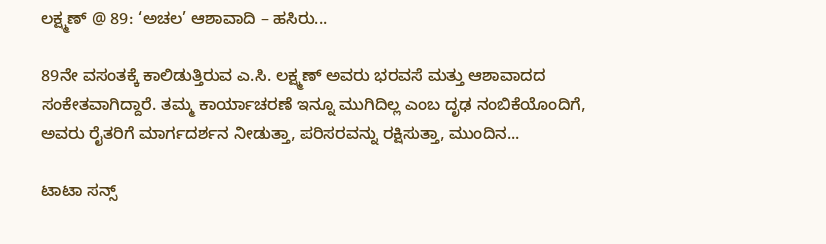ಲಕ್ಷ್ಮಣ್ @ 89: ‘ಅಚಲ’ ಆಶಾವಾದಿ – ಹಸಿರು...

89ನೇ ವಸಂತಕ್ಕೆ ಕಾಲಿಡುತ್ತಿರುವ ಎ.ಸಿ. ಲಕ್ಷ್ಮಣ್ ಅವರು ಭರವಸೆ ಮತ್ತು ಆಶಾವಾದದ ಸಂಕೇತವಾಗಿದ್ದಾರೆ. ತಮ್ಮ ಕಾರ್ಯಾಚರಣೆ ಇನ್ನೂ ಮುಗಿದಿಲ್ಲ ಎಂಬ ದೃಢ ನಂಬಿಕೆಯೊಂದಿಗೆ, ಅವರು ರೈತರಿಗೆ ಮಾರ್ಗದರ್ಶನ ನೀಡುತ್ತಾ, ಪರಿಸರವನ್ನು ರಕ್ಷಿಸುತ್ತಾ, ಮುಂದಿನ...

ಟಾಟಾ ಸನ್ಸ್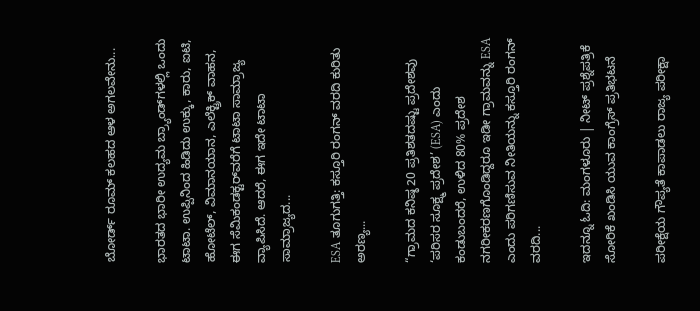ಬೋರ್ಡ್ ರೂಮ್ ಕಲಹದ ಆಳ ಅಗಲವೇನು...

ಭಾರತದ ಭಾರೀ ಉದ್ಯಮ ಬ್ರ್ಯಾಂಡ್‌ಗಳಲ್ಲಿ ಒಂದು ಟಾಟಾ. ಉಪ್ಪಿನಿಂದ ಹಿಡಿದು ಉಕ್ಕು, ಕಾರು, ಐಟಿ, ಹೋಟೆಲ್, ವಿಮಾನಯಾನ, ಎಲೆಕ್ಟ್ರಿಕ್ ವಾಹನ, ಈಗ ಸೆಮಿಕಂಡಕ್ಟರ್‌ವರೆಗೆ ಟಾಟಾ ಸಾಮ್ರಾಜ್ಯ ವ್ಯಾಪಿಸಿದೆ. ಆದರೆ, ಈಗ ಇದೇ ಟಾಟಾ ಸಾಮ್ರಾಜ್ಯದ...

ESA ತೂಗುಗತ್ತಿ: ಕಸ್ತೂರಿ ರಂಗನ್ ವರದಿ ಕುರಿತು ಅರಣ್ಯ...

“ಗ್ರಾಮದ ಕನಿಷ್ಠ 20 ಪ್ರತಿಶತದಷ್ಟು ಪ್ರದೇಶವು ‘ಪರಿಸರ ಸೂಕ್ಷ್ಮ ಪ್ರದೇಶ’ (ESA) ಎಂದು ಕಂಡುಬಂದರೆ, ಉಳಿದ 80% ಪ್ರದೇಶ ನಗರೀಕರಣಗೊಂಡಿದ್ದರೂ ಇಡೀ ಗ್ರಾಮವನ್ನು ESA ಎಂದು ಪರಿಗಣಿಸುವ ನೀತಿಯನ್ನು ಕಸ್ತೂರಿ ರಂಗನ್ ವರದಿ...

ಇದನ್ನೂ ಓದಿ: ಮಂಗಳೂರು | ನೀಟ್ ಪ್ರಶ್ನೆಪತ್ರಿಕೆ ಸೋರಿಕೆ ಖಂಡಿಸಿ ಯುವ ಕಾಂಗ್ರೆಸ್ ಪ್ರತಿಭಟನೆ

ಪರೀಕ್ಷೆಯ ಗೌಪ್ಯತೆ ಕಾಪಾಡಲು ರಾಜ್ಯ ಪರೀಕ್ಷಾ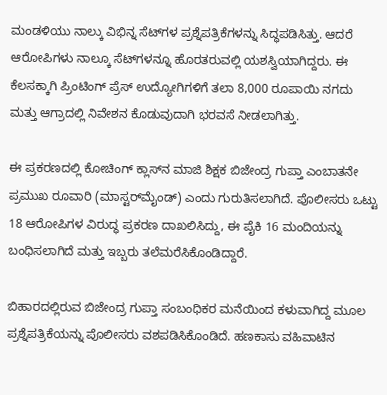ಮಂಡಳಿಯು ನಾಲ್ಕು ವಿಭಿನ್ನ ಸೆಟ್‌ಗಳ ಪ್ರಶ್ನೆಪತ್ರಿಕೆಗಳನ್ನು ಸಿದ್ಧಪಡಿಸಿತ್ತು. ಆದರೆ ಆರೋಪಿಗಳು ನಾಲ್ಕೂ ಸೆಟ್‌ಗಳನ್ನೂ ಹೊರತರುವಲ್ಲಿ ಯಶಸ್ವಿಯಾಗಿದ್ದರು. ಈ ಕೆಲಸಕ್ಕಾಗಿ ಪ್ರಿಂಟಿಂಗ್ ಪ್ರೆಸ್ ಉದ್ಯೋಗಿಗಳಿಗೆ ತಲಾ 8,000 ರೂಪಾಯಿ ನಗದು ಮತ್ತು ಆಗ್ರಾದಲ್ಲಿ ನಿವೇಶನ ಕೊಡುವುದಾಗಿ ಭರವಸೆ ನೀಡಲಾಗಿತ್ತು.

ಈ ಪ್ರಕರಣದಲ್ಲಿ ಕೋಚಿಂಗ್ ಕ್ಲಾಸ್‌ನ ಮಾಜಿ ಶಿಕ್ಷಕ ಬಿಜೇಂದ್ರ ಗುಪ್ತಾ ಎಂಬಾತನೇ ಪ್ರಮುಖ ರೂವಾರಿ (ಮಾಸ್ಟರ್‌ಮೈಂಡ್) ಎಂದು ಗುರುತಿಸಲಾಗಿದೆ. ಪೊಲೀಸರು ಒಟ್ಟು 18 ಆರೋಪಿಗಳ ವಿರುದ್ಧ ಪ್ರಕರಣ ದಾಖಲಿಸಿದ್ದು, ಈ ಪೈಕಿ 16 ಮಂದಿಯನ್ನು ಬಂಧಿಸಲಾಗಿದೆ ಮತ್ತು ಇಬ್ಬರು ತಲೆಮರೆಸಿಕೊಂಡಿದ್ದಾರೆ.

ಬಿಹಾರದಲ್ಲಿರುವ ಬಿಜೇಂದ್ರ ಗುಪ್ತಾ ಸಂಬಂಧಿಕರ ಮನೆಯಿಂದ ಕಳುವಾಗಿದ್ದ ಮೂಲ ಪ್ರಶ್ನೆಪತ್ರಿಕೆಯನ್ನು ಪೊಲೀಸರು ವಶಪಡಿಸಿಕೊಂಡಿದೆ. ಹಣಕಾಸು ವಹಿವಾಟಿನ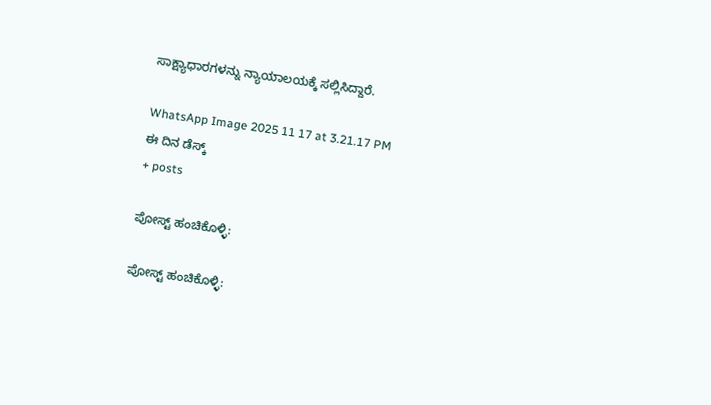ಸಾಕ್ಷ್ಯಾಧಾರಗಳನ್ನು ನ್ಯಾಯಾಲಯಕ್ಕೆ ಸಲ್ಲಿಸಿದ್ದಾರೆ.

WhatsApp Image 2025 11 17 at 3.21.17 PM
ಈ ದಿನ ಡೆಸ್ಕ್
+ posts

ಪೋಸ್ಟ್ ಹಂಚಿಕೊಳ್ಳಿ:

ಪೋಸ್ಟ್ ಹಂಚಿಕೊಳ್ಳಿ: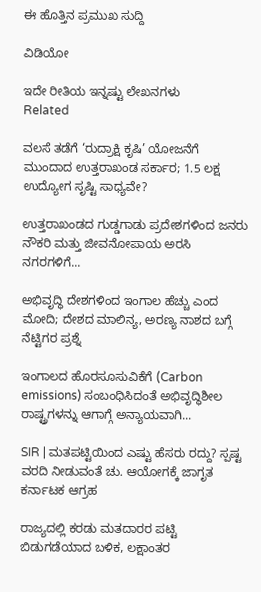ಈ ಹೊತ್ತಿನ ಪ್ರಮುಖ ಸುದ್ದಿ

ವಿಡಿಯೋ

ಇದೇ ರೀತಿಯ ಇನ್ನಷ್ಟು ಲೇಖನಗಳು
Related

ವಲಸೆ ತಡೆಗೆ ‘ರುದ್ರಾಕ್ಷಿ ಕೃಷಿ’ ಯೋಜನೆಗೆ ಮುಂದಾದ ಉತ್ತರಾಖಂಡ ಸರ್ಕಾರ; 1.5 ಲಕ್ಷ ಉದ್ಯೋಗ ಸೃಷ್ಟಿ ಸಾಧ್ಯವೇ?

ಉತ್ತರಾಖಂಡದ ಗುಡ್ಡಗಾಡು ಪ್ರದೇಶಗಳಿಂದ ಜನರು ನೌಕರಿ ಮತ್ತು ಜೀವನೋಪಾಯ ಅರಸಿ ನಗರಗಳಿಗೆ...

ಅಭಿವೃದ್ಧಿ ದೇಶಗಳಿಂದ ಇಂಗಾಲ ಹೆಚ್ಚು ಎಂದ ಮೋದಿ; ದೇಶದ ಮಾಲಿನ್ಯ, ಅರಣ್ಯ ನಾಶದ ಬಗ್ಗೆ ನೆಟ್ಟಿಗರ ಪ್ರಶ್ನೆ

ಇಂಗಾಲದ ಹೊರಸೂಸುವಿಕೆಗೆ (Carbon emissions) ಸಂಬಂಧಿಸಿದಂತೆ ಅಭಿವೃದ್ಧಿಶೀಲ ರಾಷ್ಟ್ರಗಳನ್ನು ಆಗಾಗ್ಗೆ ಅನ್ಯಾಯವಾಗಿ...

SIR | ಮತಪಟ್ಟಿಯಿಂದ ಎಷ್ಟು ಹೆಸರು ರದ್ದು? ಸ್ಪಷ್ಟ ವರದಿ ನೀಡುವಂತೆ ಚು. ಆಯೋಗಕ್ಕೆ ಜಾಗೃತ ಕರ್ನಾಟಕ ಆಗ್ರಹ

ರಾಜ್ಯದಲ್ಲಿ ಕರಡು ಮತದಾರರ ಪಟ್ಟಿ ಬಿಡುಗಡೆಯಾದ ಬಳಿಕ, ಲಕ್ಷಾಂತರ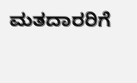ಮತದಾರರಿಗೆ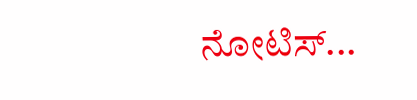ನೋಟಿಸ್...